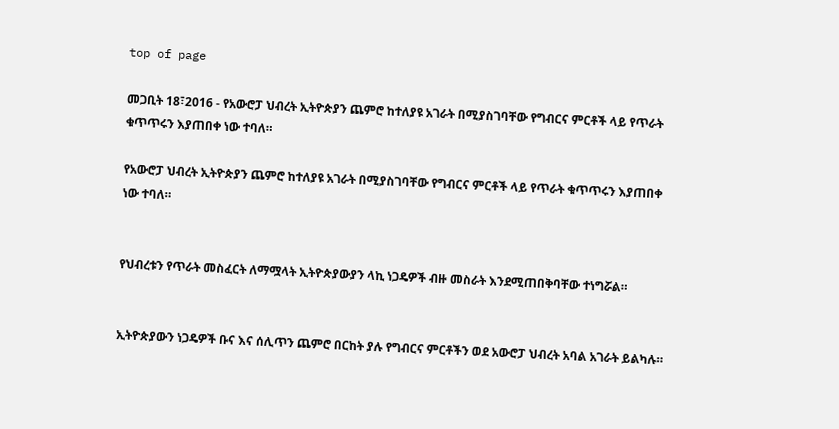top of page

መጋቢት 18፣2016 - የአውሮፓ ህብረት ኢትዮጵያን ጨምሮ ከተለያዩ አገራት በሚያስገባቸው የግብርና ምርቶች ላይ የጥራት ቁጥጥሩን እያጠበቀ ነው ተባለ።

የአውሮፓ ህብረት ኢትዮጵያን ጨምሮ ከተለያዩ አገራት በሚያስገባቸው የግብርና ምርቶች ላይ የጥራት ቁጥጥሩን እያጠበቀ ነው ተባለ።


የህብረቱን የጥራት መስፈርት ለማሟላት ኢትዮጵያውያን ላኪ ነጋዴዎች ብዙ መስራት እንደሚጠበቅባቸው ተነግሯል።


ኢትዮጵያውን ነጋዴዎች ቡና እና ሰሊጥን ጨምሮ በርከት ያሉ የግብርና ምርቶችን ወደ አውሮፓ ህብረት አባል አገራት ይልካሉ።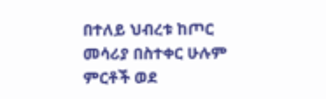በተለይ ህብረቱ ከጦር መሳሪያ በስተቀር ሁሉም ምርቶች ወደ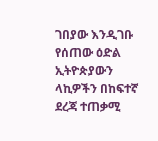ገበያው እንዲገቡ የሰጠው ዕድል ኢትዮጵያውን ላኪዎችን በከፍተኛ ደረጃ ተጠቃሚ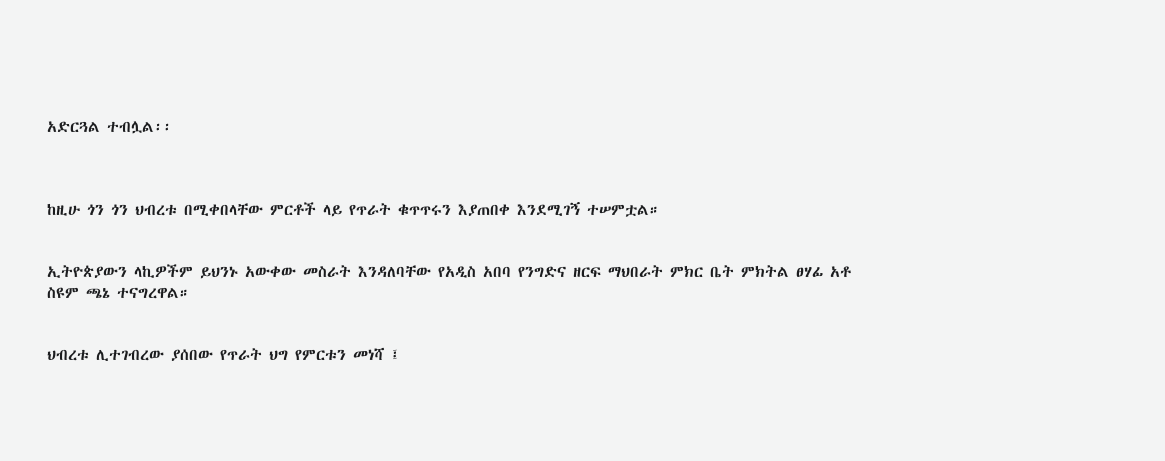አድርጓል ተብሏል፡፡



ከዚሁ ጎን ጎን ህብረቱ በሚቀበላቸው ምርቶች ላይ የጥራት ቁጥጥሩን እያጠበቀ እንደሚገኝ ተሠምቷል።


ኢትዮጵያውን ላኪዎችም ይህንኑ አውቀው መስራት እንዳለባቸው የአዲስ አበባ የንግድና ዘርፍ ማህበራት ምክር ቤት ምክትል ፀሃፊ አቶ ስዩም ጫኔ ተናግረዋል።


ህብረቱ ሊተገብረው ያሰበው የጥራት ህግ የምርቱን መነሻ ፤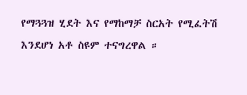የማጓጓዝ ሂደት እና የማከማቻ ስርአት የሚፈትሽ እንደሆነ አቶ ስዩም ተናግረዋል ።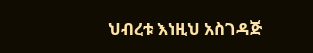ህብረቱ እነዚህ አስገዳጅ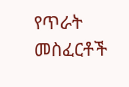የጥራት መስፈርቶች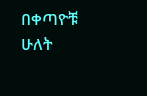በቀጣዮቹ ሁለት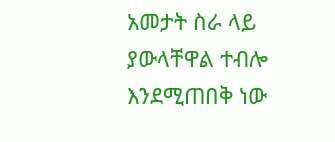አመታት ስራ ላይ ያውላቸዋል ተብሎ እንደሚጠበቅ ነው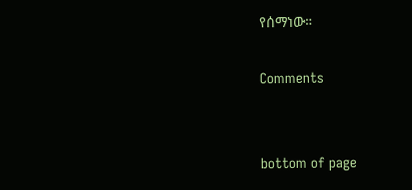የሰማነው።

Comments


bottom of page